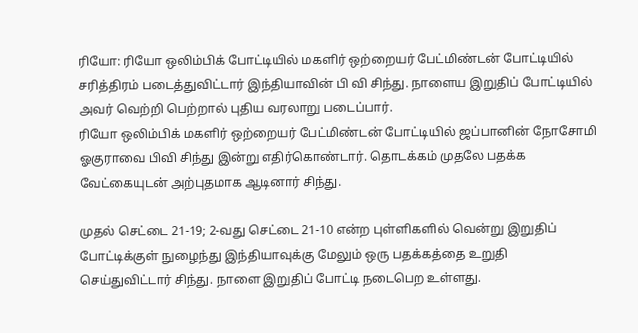ரியோ: ரியோ ஒலிம்பிக் போட்டியில் மகளிர் ஒற்றையர் பேட்மிண்டன் போட்டியில் சரித்திரம் படைத்துவிட்டார் இந்தியாவின் பி வி சிந்து. நாளைய இறுதிப் போட்டியில் அவர் வெற்றி பெற்றால் புதிய வரலாறு படைப்பார்.
ரியோ ஒலிம்பிக் மகளிர் ஒற்றையர் பேட்மிண்டன் போட்டியில் ஜப்பானின் நோசோமி ஓகுராவை பிவி சிந்து இன்று எதிர்கொண்டார். தொடக்கம் முதலே பதக்க வேட்கையுடன் அற்புதமாக ஆடினார் சிந்து.

முதல் செட்டை 21-19; 2-வது செட்டை 21-10 என்ற புள்ளிகளில் வென்று இறுதிப் போட்டிக்குள் நுழைந்து இந்தியாவுக்கு மேலும் ஒரு பதக்கத்தை உறுதி செய்துவிட்டார் சிந்து. நாளை இறுதிப் போட்டி நடைபெற உள்ளது.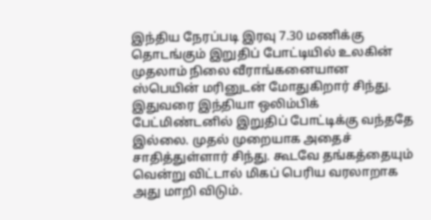இந்திய நேரப்படி இரவு 7.30 மணிக்கு தொடங்கும் இறுதிப் போட்டியில் உலகின் முதலாம் நிலை வீராங்கனையான ஸ்பெயின் மரினுடன் மோதுகிறார் சிந்து.
இதுவரை இந்தியா ஒலிம்பிக் பேட்மிண்டனில் இறுதிப் போட்டிக்கு வந்ததே இல்லை. முதல் முறையாக அதைச் சாதித்துள்ளார் சிந்து. கூடவே தங்கத்தையும் வென்று விட்டால் மிகப் பெரிய வரலாறாக அது மாறி விடும்.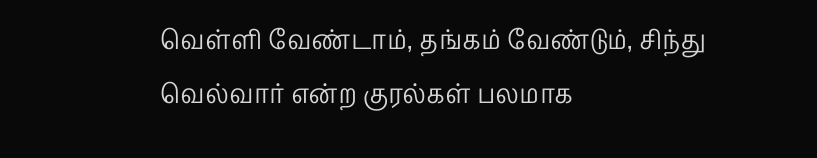வெள்ளி வேண்டாம், தங்கம் வேண்டும், சிந்து வெல்வார் என்ற குரல்கள் பலமாக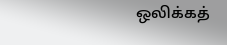ஒலிக்கத்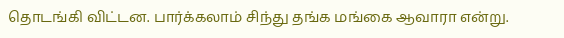தொடங்கி விட்டன. பார்க்கலாம் சிந்து தங்க மங்கை ஆவாரா என்று.